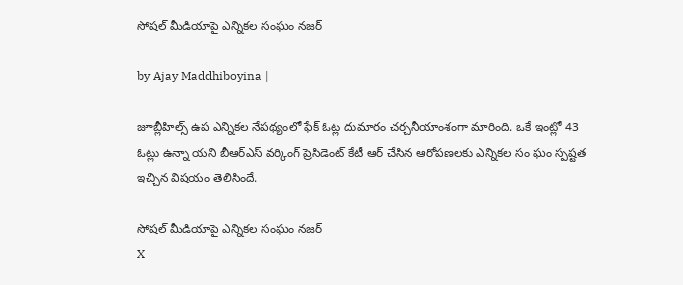సోషల్ మీడియాపై ఎన్నికల సంఘం నజర్

by Ajay Maddhiboyina |

జూబ్లీహిల్స్ ఉప ఎన్నికల నేపథ్యంలో ఫేక్ ఓట్ల దుమారం చర్చనీయాంశంగా మారింది. ఒకే ఇంట్లో 43 ఓట్లు ఉన్నా యని బీఆర్ఎస్ వర్కింగ్ ప్రెసిడెంట్ కేటీ ఆర్ చేసిన ఆరోపణలకు ఎన్నికల సం ఘం స్పష్టత ఇచ్చిన విషయం తెలిసిందే.

సోషల్ మీడియాపై ఎన్నికల సంఘం నజర్
X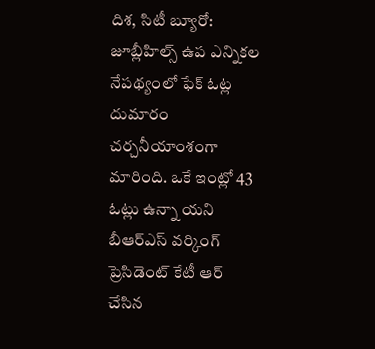దిశ, సిటీ బ్యూరో: జూబ్లీహిల్స్ ఉప ఎన్నికల నేపథ్యంలో ఫేక్ ఓట్ల దుమారం చర్చనీయాంశంగా మారింది. ఒకే ఇంట్లో 43 ఓట్లు ఉన్నా యని బీఆర్ఎస్ వర్కింగ్ ప్రెసిడెంట్ కేటీ ఆర్ చేసిన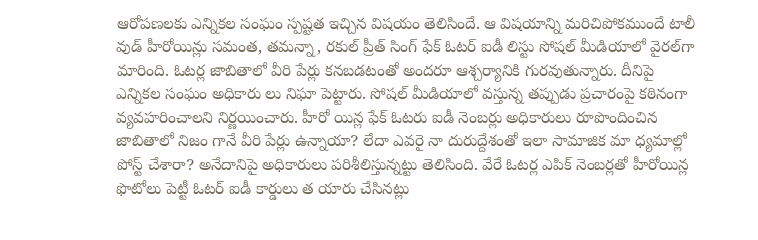ఆరోపణలకు ఎన్నికల సంఘం స్పష్టత ఇచ్చిన విషయం తెలిసిందే. ఆ విషయాన్ని మరిచిపోకముందే టాలీ వుడ్ హీరోయిన్లు సమంత, తమన్నా, రకుల్ ప్రీత్ సింగ్ ఫేక్ ఓటర్ ఐడీ లిస్టు సోషల్ మీడియాలో వైరల్‌గా మారింది. ఓటర్ల జాబితాలో వీరి పేర్లు కనబడటంతో అందరూ ఆశ్చర్యానికి గురవుతున్నారు. దీనిపై ఎన్నికల సంఘం అధికారు లు నిఘా పెట్టారు. సోషల్ మీడియాలో వస్తున్న తప్పుడు ప్రచారంపై కఠినంగా వ్యవహరించాలని నిర్ణయించారు. హీరో యిన్ల ఫేక్ ఓటరు ఐడీ నెంబర్లు అధికారులు రూపొందించిన జాబితాలో నిజం గానే వీరి పేర్లు ఉన్నాయా? లేదా ఎవరై నా దురుద్దేశంతో ఇలా సామాజిక మా ధ్యమాల్లో పోస్ట్ చేశారా? అనేదానిపై అధికారులు పరిశీలిస్తున్నట్టు తెలిసింది. వేరే ఓటర్ల ఎపిక్ నెంబర్లతో హీరోయిన్ల ఫొటోలు పెట్టీ ఓటర్ ఐడీ కార్డులు త యారు చేసినట్లు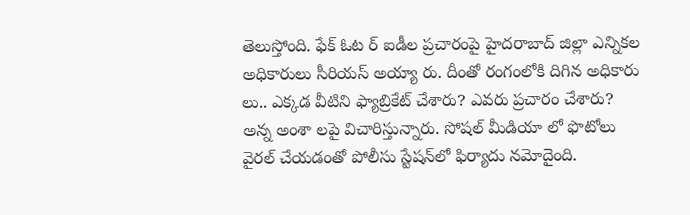తెలుస్తోంది. ఫేక్ ఓట ర్ ఐడీల ప్రచారంపై హైదరాబాద్ జిల్లా ఎన్నికల అధికారులు సీరియస్ అయ్యా రు. దీంతో రంగంలోకి దిగిన అధికారు లు.. ఎక్కడ వీటిని ఫ్యాబ్రికేట్ చేశారు? ఎవరు ప్రచారం చేశారు? అన్న అంశా లపై విచారిస్తున్నారు. సోషల్ మీడియా లో ఫొటోలు వైరల్ చేయడంతో పోలీసు స్టేషన్‌లో ఫిర్యాదు నమోదైంది.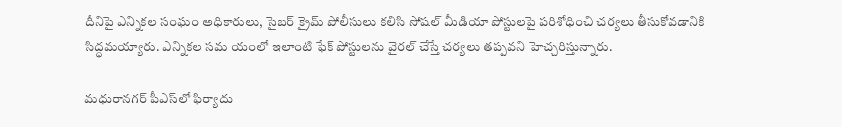దీనిపై ఎన్నికల సంఘం అధికారులు, సైబర్ క్రైమ్ పోలీసులు కలిసి సోషల్ మీడియా పోస్టులపై పరిశోధించి చర్యలు తీసుకోవడానికి సిద్ధమయ్యారు. ఎన్నికల సమ యంలో ఇలాంటి ఫేక్ పోస్టులను వైరల్ చేస్తే చర్యలు తప్పవని హెచ్చరిస్తున్నారు.

మధురానగర్ పీఎస్‌లో ఫిర్యాదు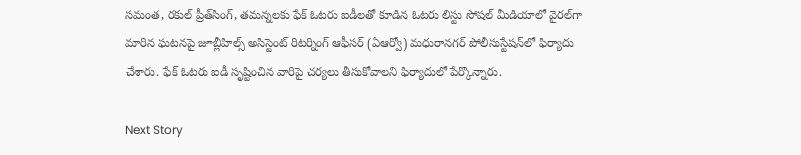సమంత, రకుల్ ప్రీత్‌సింగ్, తమన్నలకు ఫేక్ ఓటరు ఐడీలతో కూడిన ఓటరు లిస్టు సోషల్ మీడియాలో వైరల్‌గా మారిన ఘటనపై జూబ్లీహిల్స్ అసిస్టెంట్ రిటర్నింగ్ ఆఫీసర్ (ఏఆర్వో) మధురానగర్ పోలీసుస్టేషన్‌లో ఫిర్యాదు చేశారు. ఫేక్ ఓటరు ఐడీ సృష్టించిన వారిపై చర్యలు తీసుకోవాలని ఫిర్యాదులో పేర్కొన్నారు.

Next Story